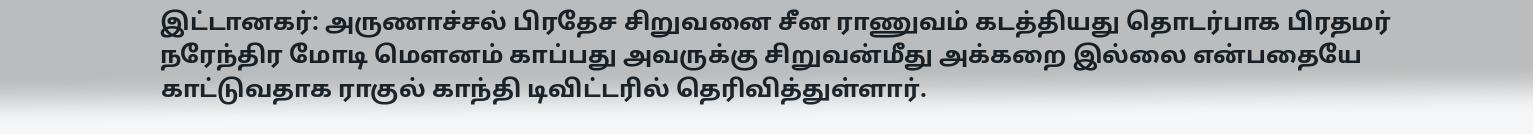இட்டானகர்: அருணாச்சல் பிரதேச சிறுவனை சீன ராணுவம் கடத்தியது தொடர்பாக பிரதமர் நரேந்திர மோடி மெளனம் காப்பது அவருக்கு சிறுவன்மீது அக்கறை இல்லை என்பதையே காட்டுவதாக ராகுல் காந்தி டிவிட்டரில் தெரிவித்துள்ளார்.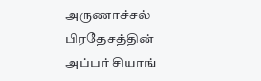அருணாச்சல் பிரதேசத்தின் அப்பர் சியாங்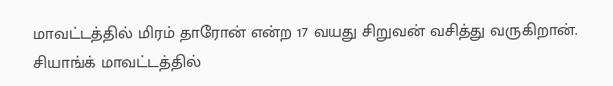மாவட்டத்தில் மிரம் தாரோன் என்ற 17 வயது சிறுவன் வசித்து வருகிறான். சியாங்க் மாவட்டத்தில்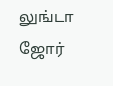லுங்டா ஜோர்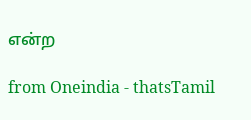என்ற

from Oneindia - thatsTamil